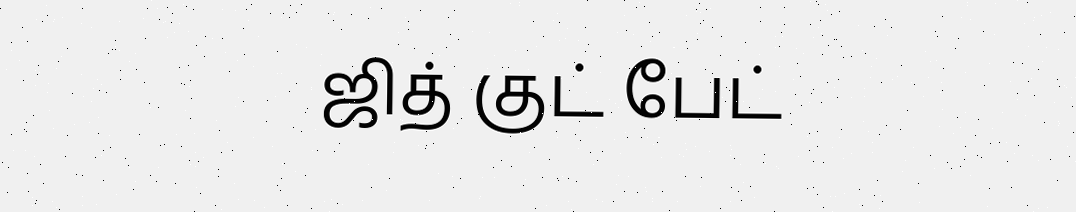ஜித் குட் பேட்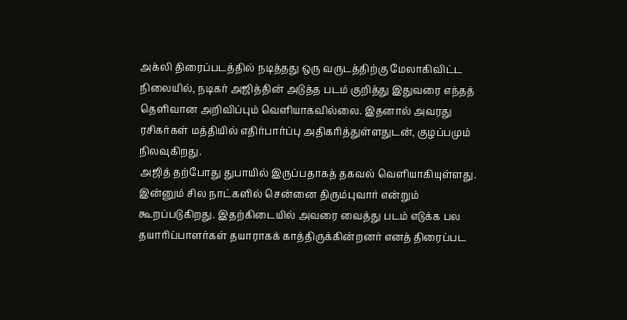அக்லி திரைப்படத்தில் நடித்தது ஒரு வருடத்திற்கு மேலாகிவிட்ட நிலையில், நடிகர் அஜித்தின் அடுத்த படம் குறித்து இதுவரை எந்தத் தெளிவான அறிவிப்பும் வெளியாகவில்லை. இதனால் அவரது ரசிகர்கள் மத்தியில் எதிர்பார்ப்பு அதிகரித்துள்ளதுடன், குழப்பமும் நிலவுகிறது.
அஜித் தற்போது துபாயில் இருப்பதாகத் தகவல் வெளியாகியுள்ளது. இன்னும் சில நாட்களில் சென்னை திரும்புவார் என்றும் கூறப்படுகிறது. இதற்கிடையில் அவரை வைத்து படம் எடுக்க பல தயாரிப்பாளர்கள் தயாராகக் காத்திருக்கின்றனர் எனத் திரைப்பட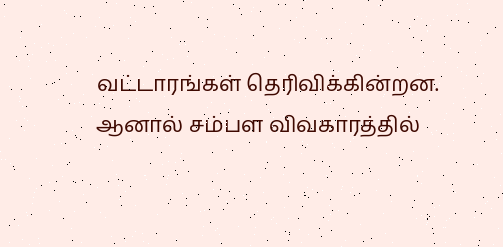வட்டாரங்கள் தெரிவிக்கின்றன.
ஆனால் சம்பள விவகாரத்தில்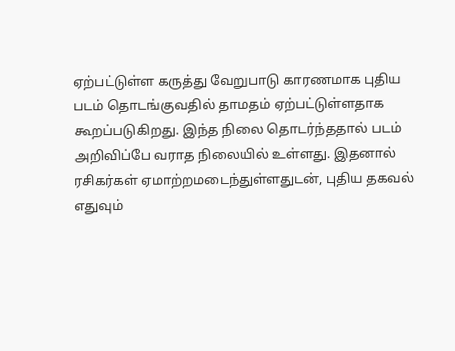ஏற்பட்டுள்ள கருத்து வேறுபாடு காரணமாக புதிய படம் தொடங்குவதில் தாமதம் ஏற்பட்டுள்ளதாக கூறப்படுகிறது. இந்த நிலை தொடர்ந்ததால் படம் அறிவிப்பே வராத நிலையில் உள்ளது. இதனால் ரசிகர்கள் ஏமாற்றமடைந்துள்ளதுடன், புதிய தகவல் எதுவும்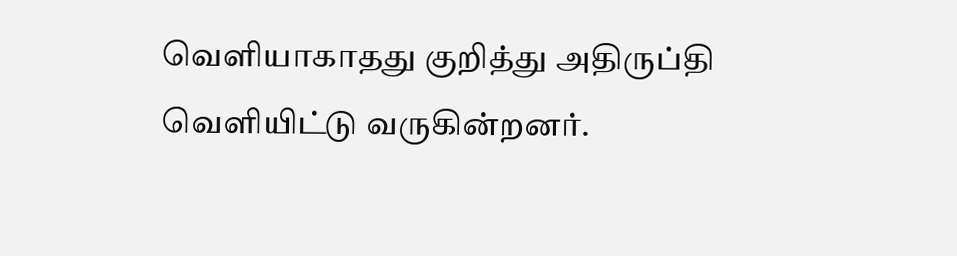வெளியாகாதது குறித்து அதிருப்தி வெளியிட்டு வருகின்றனர்.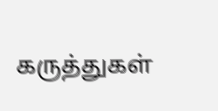கருத்துகள்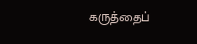கருத்தைப்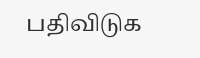பதிவிடுக